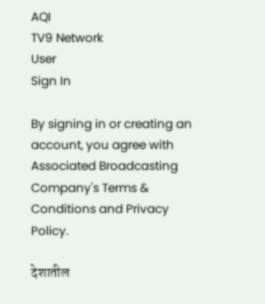AQI
TV9 Network
User
Sign In

By signing in or creating an account, you agree with Associated Broadcasting Company's Terms & Conditions and Privacy Policy.

देशातील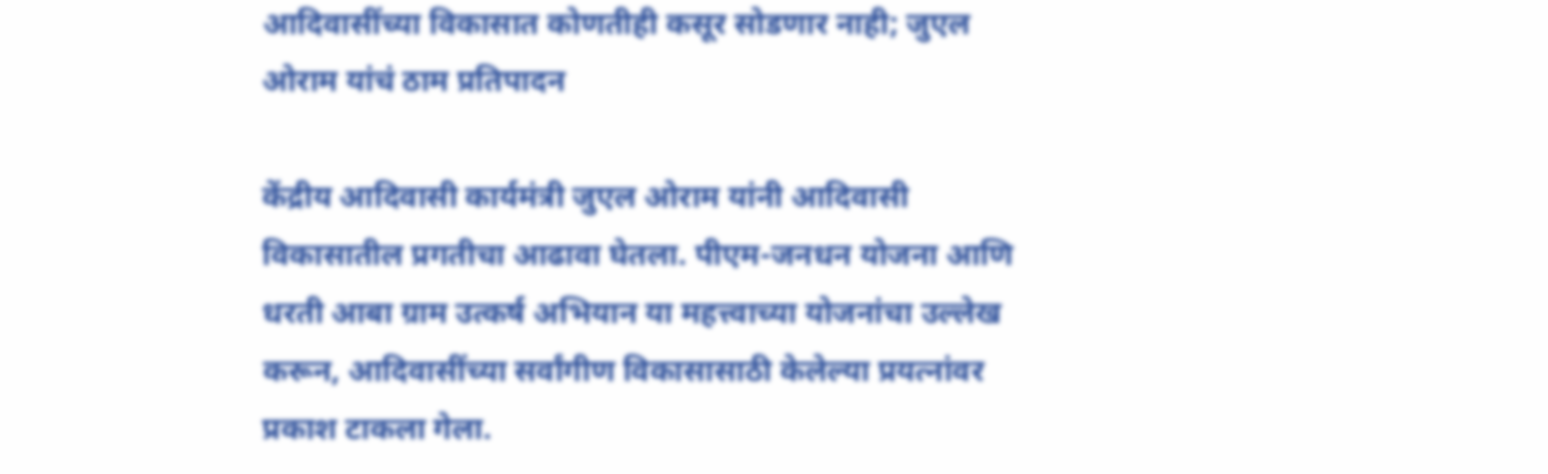आदिवासींच्या विकासात कोणतीही कसूर सोडणार नाही; जुएल ओराम यांचं ठाम प्रतिपादन

केंद्रीय आदिवासी कार्यमंत्री जुएल ओराम यांनी आदिवासी विकासातील प्रगतीचा आढावा घेतला. पीएम-जनधन योजना आणि धरती आबा ग्राम उत्कर्ष अभियान या महत्त्वाच्या योजनांचा उल्लेख करून, आदिवासींच्या सर्वांगीण विकासासाठी केलेल्या प्रयत्नांवर प्रकाश टाकला गेला.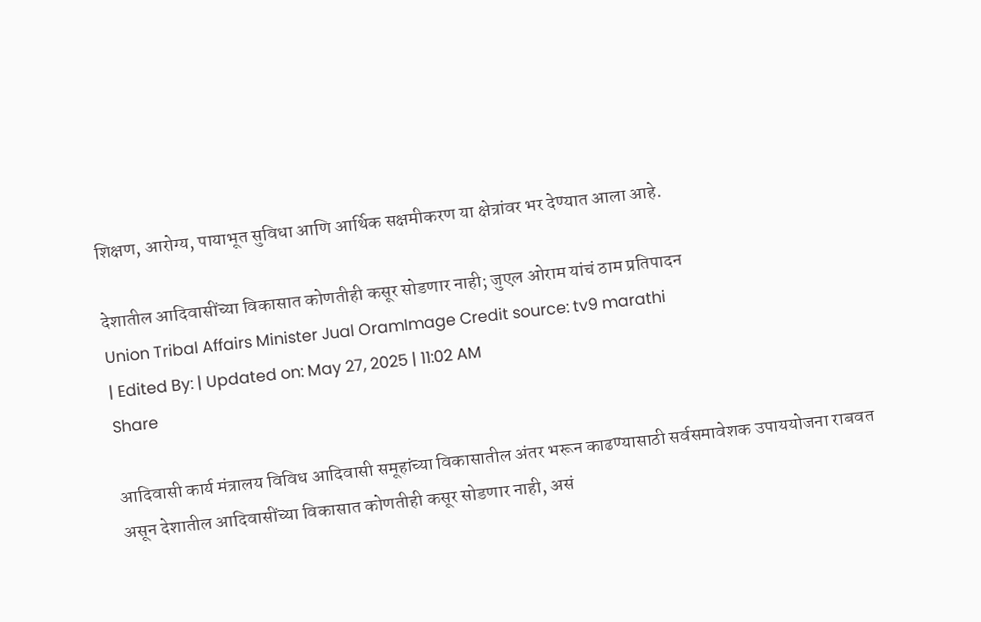शिक्षण, आरोग्य, पायाभूत सुविधा आणि आर्थिक सक्षमीकरण या क्षेत्रांवर भर देण्यात आला आहे.

देशातील आदिवासींच्या विकासात कोणतीही कसूर सोडणार नाही; जुएल ओराम यांचं ठाम प्रतिपादन
Union Tribal Affairs Minister Jual OramImage Credit source: tv9 marathi
| Edited By: | Updated on: May 27, 2025 | 11:02 AM
Share

आदिवासी कार्य मंत्रालय विविध आदिवासी समूहांच्या विकासातील अंतर भरून काढण्यासाठी सर्वसमावेशक उपाययोजना राबवत असून देशातील आदिवासींच्या विकासात कोणतीही कसूर सोडणार नाही, असं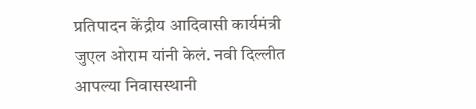प्रतिपादन केंद्रीय आदिवासी कार्यमंत्री जुएल ओराम यांनी केलं. नवी दिल्लीत आपल्या निवासस्थानी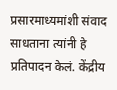प्रसारमाध्यमांशी संवाद साधताना त्यांनी हे प्रतिपादन केलं. केंद्रीय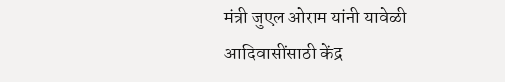मंत्री जुएल ओराम यांनी यावेळी आदिवासींसाठी केंद्र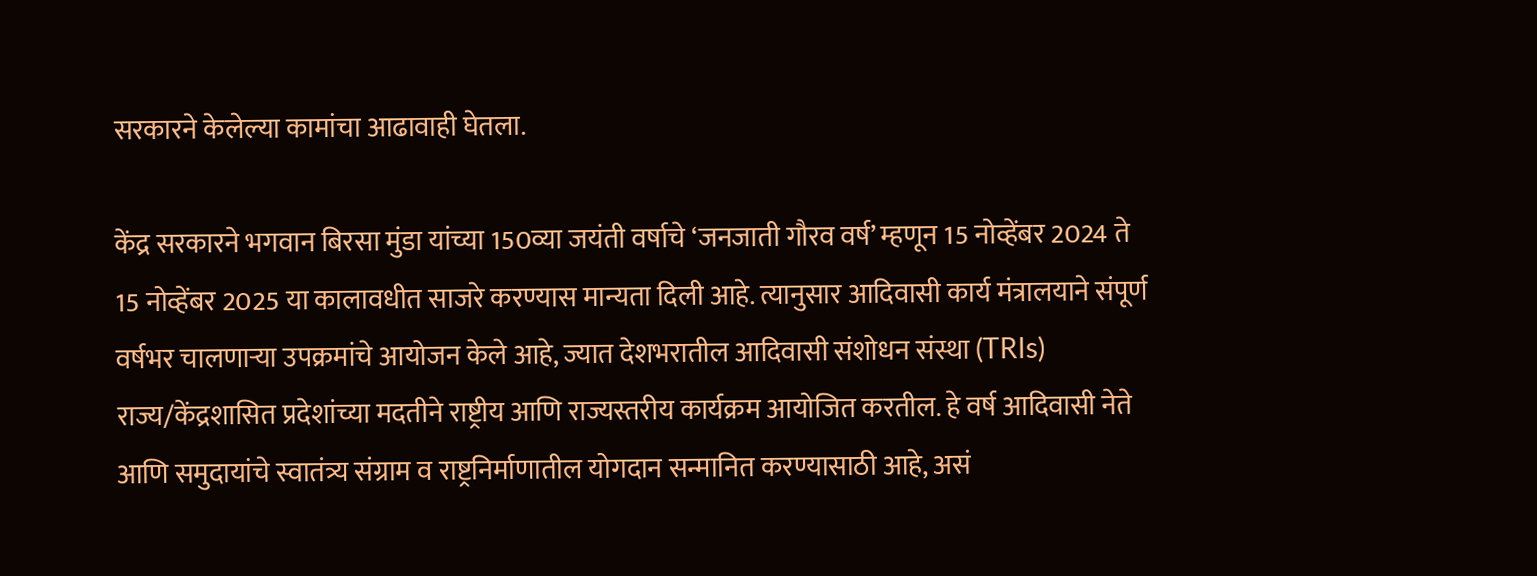सरकारने केलेल्या कामांचा आढावाही घेतला.

केंद्र सरकारने भगवान बिरसा मुंडा यांच्या 150व्या जयंती वर्षाचे ‘जनजाती गौरव वर्ष’ म्हणून 15 नोव्हेंबर 2024 ते 15 नोव्हेंबर 2025 या कालावधीत साजरे करण्यास मान्यता दिली आहे. त्यानुसार आदिवासी कार्य मंत्रालयाने संपूर्ण वर्षभर चालणाऱ्या उपक्रमांचे आयोजन केले आहे, ज्यात देशभरातील आदिवासी संशोधन संस्था (TRIs) राज्य/केंद्रशासित प्रदेशांच्या मदतीने राष्ट्रीय आणि राज्यस्तरीय कार्यक्रम आयोजित करतील. हे वर्ष आदिवासी नेते आणि समुदायांचे स्वातंत्र्य संग्राम व राष्ट्रनिर्माणातील योगदान सन्मानित करण्यासाठी आहे, असं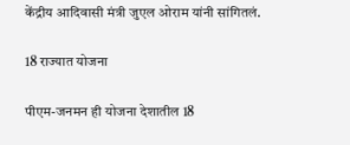केंद्रीय आदिवासी मंत्री जुएल ओराम यांनी सांगितलं.

18 राज्यात योजना

पीएम-जनमन ही योजना देशातील 18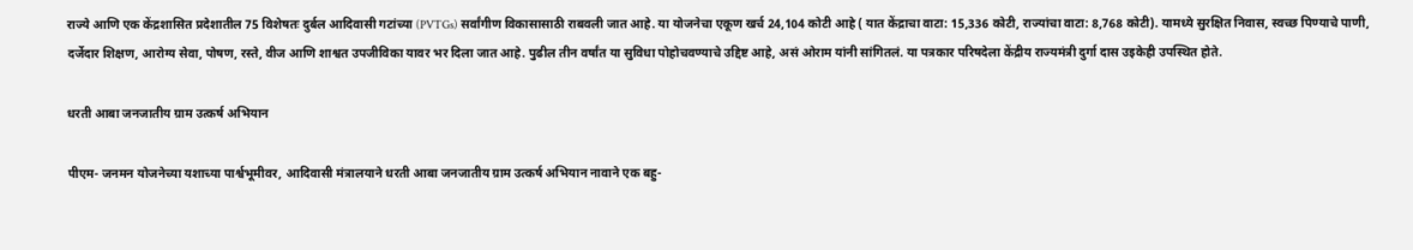राज्ये आणि एक केंद्रशासित प्रदेशातील 75 विशेषतः दुर्बल आदिवासी गटांच्या (PVTGs) सर्वांगीण विकासासाठी राबवली जात आहे. या योजनेचा एकूण खर्च 24,104 कोटी आहे ( यात केंद्राचा वाटा: 15,336 कोटी, राज्यांचा वाटा: 8,768 कोटी). यामध्ये सुरक्षित निवास, स्वच्छ पिण्याचे पाणी, दर्जेदार शिक्षण, आरोग्य सेवा, पोषण, रस्ते, वीज आणि शाश्वत उपजीविका यावर भर दिला जात आहे. पुढील तीन वर्षांत या सुविधा पोहोचवण्याचे उद्दिष्ट आहे, असं ओराम यांनी सांगितलं. या पत्रकार परिषदेला केंद्रीय राज्यमंत्री दुर्गा दास उइकेही उपस्थित होते.

धरती आबा जनजातीय ग्राम उत्कर्ष अभियान

पीएम- जनमन योजनेच्या यशाच्या पार्श्वभूमीवर, आदिवासी मंत्रालयाने धरती आबा जनजातीय ग्राम उत्कर्ष अभियान नावाने एक बहु-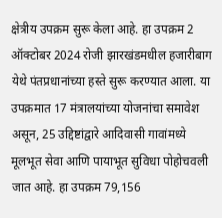क्षेत्रीय उपक्रम सुरू केला आहे. हा उपक्रम 2 ऑक्टोबर 2024 रोजी झारखंडमधील हजारीबाग येथे पंतप्रधानांच्या हस्ते सुरू करण्यात आला. या उपक्रमात 17 मंत्रालयांच्या योजनांचा समावेश असून, 25 उद्दिष्टांद्वारे आदिवासी गावांमध्ये मूलभूत सेवा आणि पायाभूत सुविधा पोहोचवली जात आहे. हा उपक्रम 79,156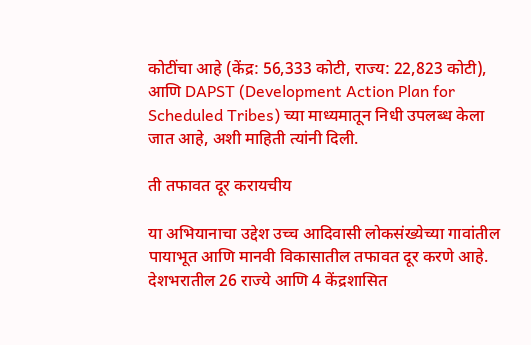कोटींचा आहे (केंद्र: 56,333 कोटी, राज्य: 22,823 कोटी), आणि DAPST (Development Action Plan for Scheduled Tribes) च्या माध्यमातून निधी उपलब्ध केला जात आहे, अशी माहिती त्यांनी दिली.

ती तफावत दूर करायचीय

या अभियानाचा उद्देश उच्च आदिवासी लोकसंख्येच्या गावांतील पायाभूत आणि मानवी विकासातील तफावत दूर करणे आहे. देशभरातील 26 राज्ये आणि 4 केंद्रशासित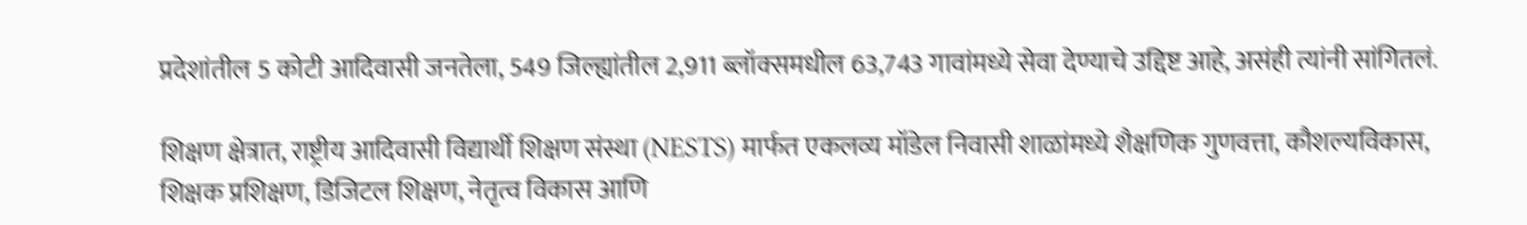प्रदेशांतील 5 कोटी आदिवासी जनतेला, 549 जिल्ह्यांतील 2,911 ब्लॉक्समधील 63,743 गावांमध्ये सेवा देण्याचे उद्दिष्ट आहे, असंही त्यांनी सांगितलं.

शिक्षण क्षेत्रात, राष्ट्रीय आदिवासी विद्यार्थी शिक्षण संस्था (NESTS) मार्फत एकलव्य मॉडेल निवासी शाळांमध्ये शैक्षणिक गुणवत्ता, कौशल्यविकास, शिक्षक प्रशिक्षण, डिजिटल शिक्षण, नेतृत्व विकास आणि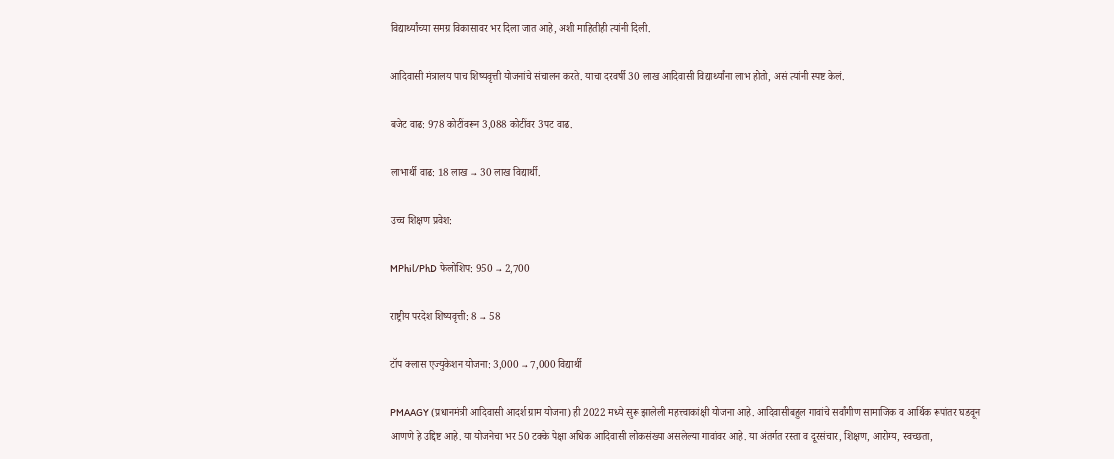विद्यार्थ्यांच्या समग्र विकासावर भर दिला जात आहे, अशी माहितीही त्यांनी दिली.

आदिवासी मंत्रालय पाच शिष्यवृत्ती योजनांचे संचालन करते. याचा दरवर्षी 30 लाख आदिवासी विद्यार्थ्यांना लाभ होतो, असं त्यांनी स्पष्ट केलं.

बजेट वाढ: 978 कोटींवरून 3,088 कोटींवर 3पट वाढ.

लाभार्थी वाढ: 18 लाख → 30 लाख विद्यार्थी.

उच्च शिक्षण प्रवेश:

MPhil/PhD फेलोशिप: 950 → 2,700

राष्ट्रीय परदेश शिष्यवृत्ती: 8 → 58

टॉप क्लास एज्युकेशन योजना: 3,000 → 7,000 विद्यार्थी

PMAAGY (प्रधानमंत्री आदिवासी आदर्श ग्राम योजना) ही 2022 मध्ये सुरू झालेली महत्त्वाकांक्षी योजना आहे. आदिवासीबहुल गावांचे सर्वांगीण सामाजिक व आर्थिक रूपांतर घडवून आणणे हे उद्दिष्ट आहे. या योजनेचा भर 50 टक्के पेक्षा अधिक आदिवासी लोकसंख्या असलेल्या गावांवर आहे. या अंतर्गत रस्ता व दूरसंचार, शिक्षण, आरोग्य, स्वच्छता,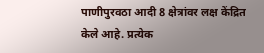पाणीपुरवठा आदी 8 क्षेत्रांवर लक्ष केंद्रित केले आहे. प्रत्येक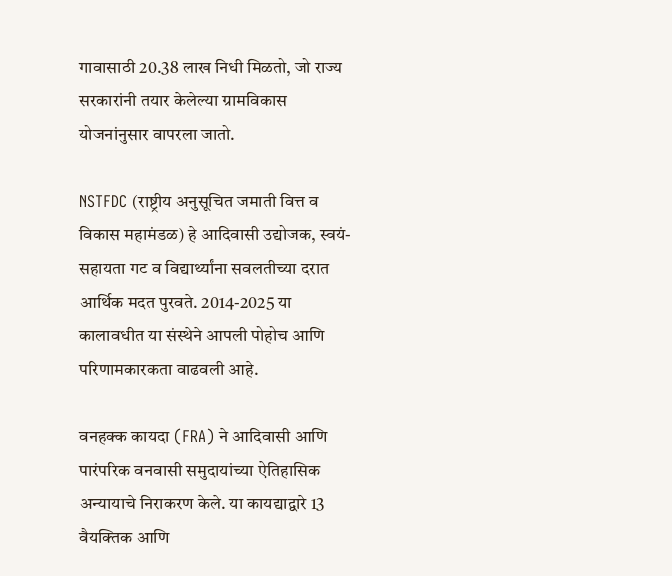गावासाठी 20.38 लाख निधी मिळतो, जो राज्य सरकारांनी तयार केलेल्या ग्रामविकास योजनांनुसार वापरला जातो.

NSTFDC (राष्ट्रीय अनुसूचित जमाती वित्त व विकास महामंडळ) हे आदिवासी उद्योजक, स्वयं-सहायता गट व विद्यार्थ्यांना सवलतीच्या दरात आर्थिक मदत पुरवते. 2014-2025 या कालावधीत या संस्थेने आपली पोहोच आणि परिणामकारकता वाढवली आहे.

वनहक्क कायदा (FRA) ने आदिवासी आणि पारंपरिक वनवासी समुदायांच्या ऐतिहासिक अन्यायाचे निराकरण केले. या कायद्याद्वारे 13 वैयक्तिक आणि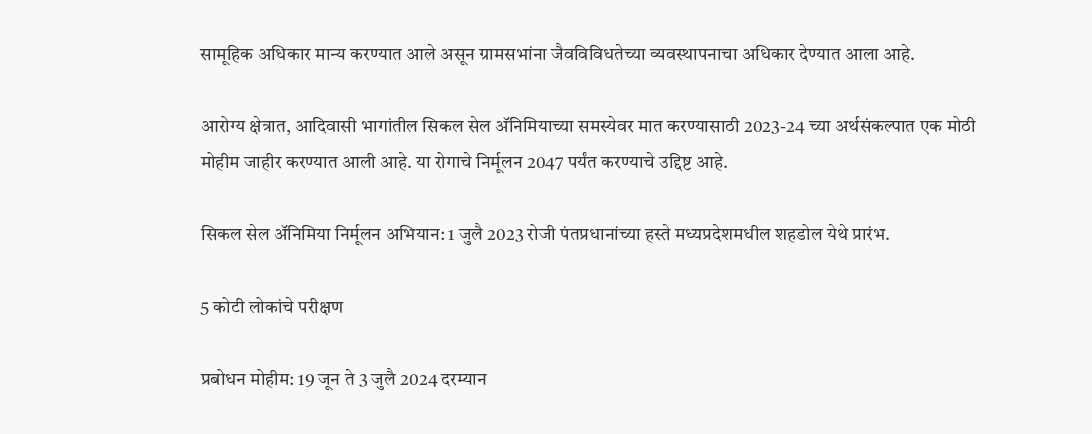सामूहिक अधिकार मान्य करण्यात आले असून ग्रामसभांना जैवविविधतेच्या व्यवस्थापनाचा अधिकार देण्यात आला आहे.

आरोग्य क्षेत्रात, आदिवासी भागांतील सिकल सेल अ‍ॅनिमियाच्या समस्येवर मात करण्यासाठी 2023-24 च्या अर्थसंकल्पात एक मोठी मोहीम जाहीर करण्यात आली आहे. या रोगाचे निर्मूलन 2047 पर्यंत करण्याचे उद्दिष्ट आहे.

सिकल सेल अ‍ॅनिमिया निर्मूलन अभियान: 1 जुलै 2023 रोजी पंतप्रधानांच्या हस्ते मध्यप्रदेशमधील शहडोल येथे प्रारंभ.

5 कोटी लोकांचे परीक्षण

प्रबोधन मोहीम: 19 जून ते 3 जुलै 2024 दरम्यान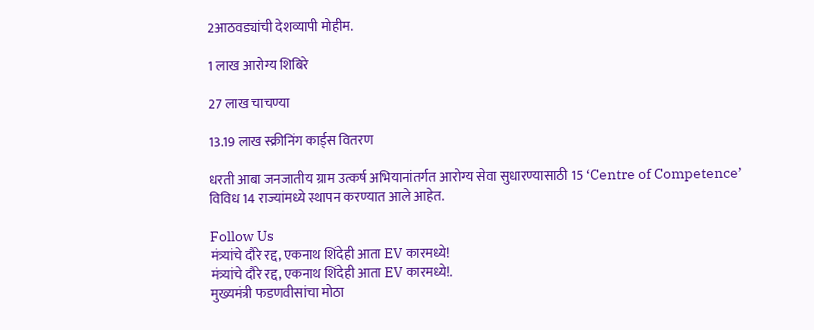2आठवड्यांची देशव्यापी मोहीम.

1 लाख आरोग्य शिबिरे

27 लाख चाचण्या

13.19 लाख स्क्रीनिंग कार्ड्स वितरण

धरती आबा जनजातीय ग्राम उत्कर्ष अभियानांतर्गत आरोग्य सेवा सुधारण्यासाठी 15 ‘Centre of Competence’ विविध 14 राज्यांमध्ये स्थापन करण्यात आले आहेत.

Follow Us
मंत्र्यांचे दौरे रद्द, एकनाथ शिंदेही आता EV कारमध्ये!
मंत्र्यांचे दौरे रद्द, एकनाथ शिंदेही आता EV कारमध्ये!.
मुख्यमंत्री फडणवीसांचा मोठा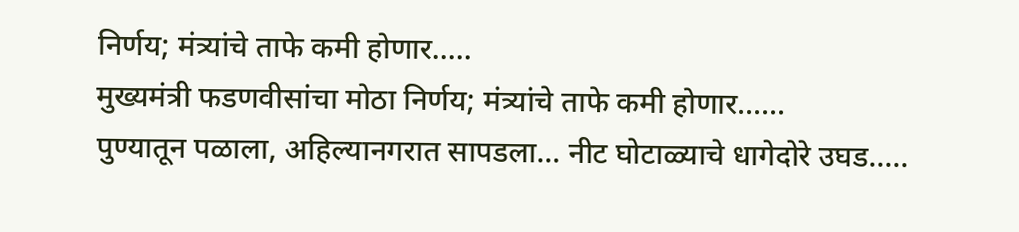निर्णय; मंत्र्यांचे ताफे कमी होणार.....
मुख्यमंत्री फडणवीसांचा मोठा निर्णय; मंत्र्यांचे ताफे कमी होणार......
पुण्यातून पळाला, अहिल्यानगरात सापडला… नीट घोटाळ्याचे धागेदोरे उघड.....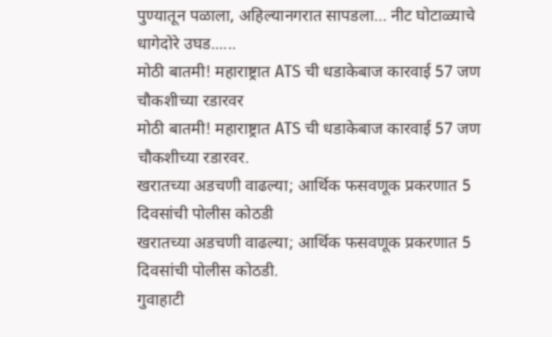पुण्यातून पळाला, अहिल्यानगरात सापडला… नीट घोटाळ्याचे धागेदोरे उघड......
मोठी बातमी! महाराष्ट्रात ATS ची धडाकेबाज कारवाई 57 जण चौकशीच्या रडारवर
मोठी बातमी! महाराष्ट्रात ATS ची धडाकेबाज कारवाई 57 जण चौकशीच्या रडारवर.
खरातच्या अडचणी वाढल्या; आर्थिक फसवणूक प्रकरणात 5 दिवसांची पोलीस कोठडी
खरातच्या अडचणी वाढल्या; आर्थिक फसवणूक प्रकरणात 5 दिवसांची पोलीस कोठडी.
गुवाहाटी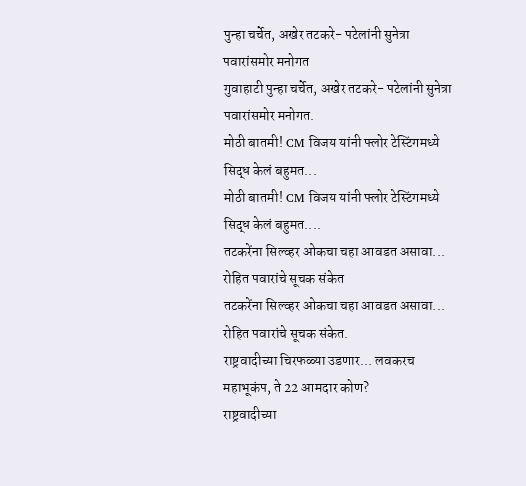पुन्हा चर्चेत, अखेर तटकरे- पटेलांनी सुनेत्रा पवारांसमोर मनोगत
गुवाहाटी पुन्हा चर्चेत, अखेर तटकरे- पटेलांनी सुनेत्रा पवारांसमोर मनोगत.
मोठी बातमी! CM विजय यांनी फ्लोर टेस्टिंगमध्ये सिद्ध केलं बहुमत...
मोठी बातमी! CM विजय यांनी फ्लोर टेस्टिंगमध्ये सिद्ध केलं बहुमत....
तटकरेंना सिल्व्हर ओकचा चहा आवडत असावा... रोहित पवारांचे सूचक संकेत
तटकरेंना सिल्व्हर ओकचा चहा आवडत असावा... रोहित पवारांचे सूचक संकेत.
राष्ट्रवादीच्या चिरफळ्या उडणार... लवकरच महाभूकंप, ते 22 आमदार कोण?
राष्ट्रवादीच्या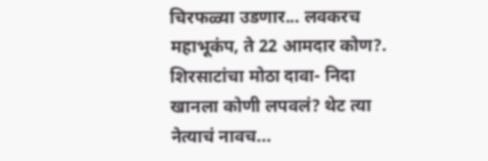चिरफळ्या उडणार... लवकरच महाभूकंप, ते 22 आमदार कोण?.
शिरसाटांचा मोठा दावा- निदा खानला कोणी लपवलं? थेट त्या नेत्याचं नावच...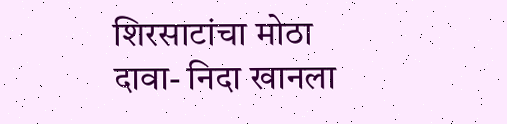शिरसाटांचा मोठा दावा- निदा खानला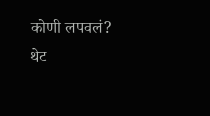कोणी लपवलं? थेट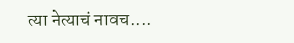त्या नेत्याचं नावच....